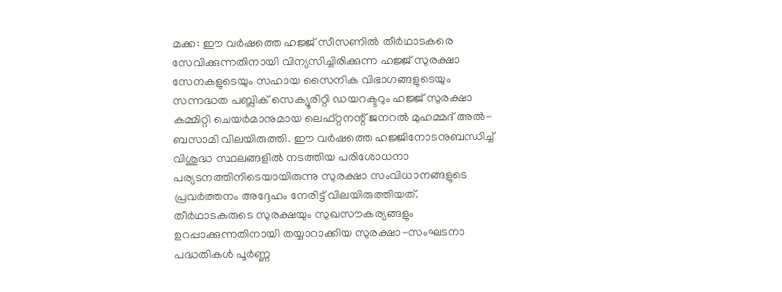മക്ക: ഈ വർഷത്തെ ഹജ്ജ് സീസണിൽ തീർഥാടകരെ സേവിക്കുന്നതിനായി വിന്യസിച്ചിരിക്കുന്ന ഹജ്ജ് സുരക്ഷാ സേനകളുടെയും സഹായ സൈനിക വിഭാഗങ്ങളുടെയും സന്നദ്ധത പബ്ലിക് സെക്യൂരിറ്റി ഡയറക്ടറും ഹജ്ജ് സുരക്ഷാ കമ്മിറ്റി ചെയർമാനുമായ ലെഫ്റ്റനന്റ് ജനറൽ മുഹമ്മദ് അൽ-ബസാമി വിലയിരുത്തി. ഈ വർഷത്തെ ഹജ്ജിനോടനുബന്ധിച്ച് വിശുദ്ധ സ്ഥലങ്ങളിൽ നടത്തിയ പരിശോധനാ പര്യടനത്തിനിടെയായിരുന്നു സുരക്ഷാ സംവിധാനങ്ങളുടെ പ്രവർത്തനം അദ്ദേഹം നേരിട്ട് വിലയിരുത്തിയത്.
തീർഥാടകരുടെ സുരക്ഷയും സുഖസൗകര്യങ്ങളും ഉറപ്പാക്കുന്നതിനായി തയ്യാറാക്കിയ സുരക്ഷാ-സംഘടനാ പദ്ധതികൾ പൂർണ്ണ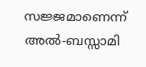സജ്ജമാണെന്ന് അൽ-ബസ്സാമി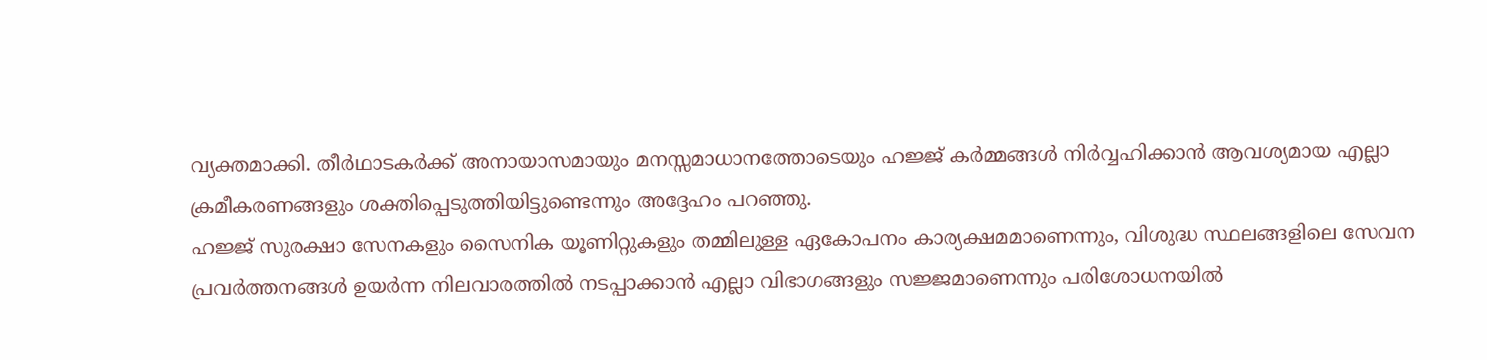വ്യക്തമാക്കി. തീർഥാടകർക്ക് അനായാസമായും മനസ്സമാധാനത്തോടെയും ഹജ്ജ് കർമ്മങ്ങൾ നിർവ്വഹിക്കാൻ ആവശ്യമായ എല്ലാ ക്രമീകരണങ്ങളും ശക്തിപ്പെടുത്തിയിട്ടുണ്ടെന്നും അദ്ദേഹം പറഞ്ഞു.
ഹജ്ജ് സുരക്ഷാ സേനകളും സൈനിക യൂണിറ്റുകളും തമ്മിലുള്ള ഏകോപനം കാര്യക്ഷമമാണെന്നും, വിശുദ്ധ സ്ഥലങ്ങളിലെ സേവന പ്രവർത്തനങ്ങൾ ഉയർന്ന നിലവാരത്തിൽ നടപ്പാക്കാൻ എല്ലാ വിഭാഗങ്ങളും സജ്ജമാണെന്നും പരിശോധനയിൽ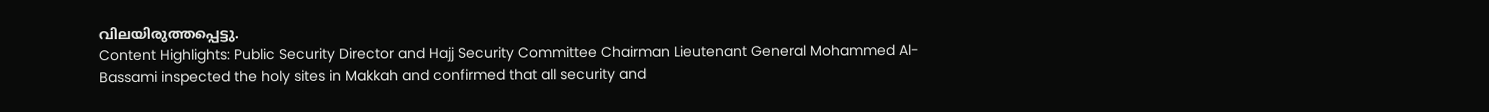വിലയിരുത്തപ്പെട്ടു.
Content Highlights: Public Security Director and Hajj Security Committee Chairman Lieutenant General Mohammed Al-Bassami inspected the holy sites in Makkah and confirmed that all security and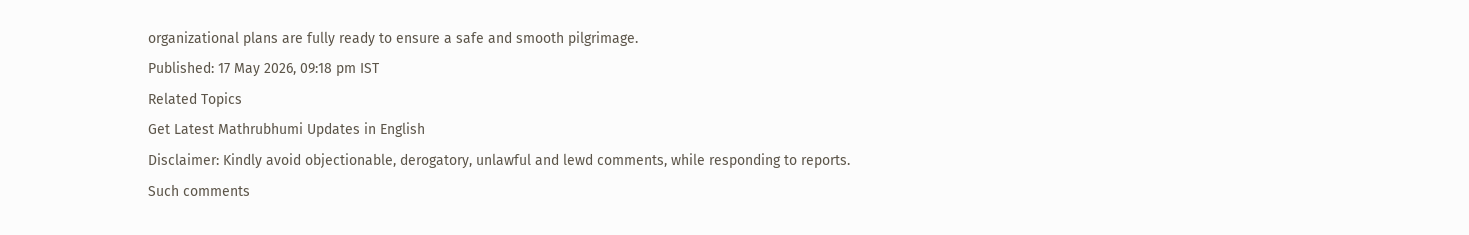organizational plans are fully ready to ensure a safe and smooth pilgrimage.
Published: 17 May 2026, 09:18 pm IST
Related Topics
Get Latest Mathrubhumi Updates in English
Disclaimer: Kindly avoid objectionable, derogatory, unlawful and lewd comments, while responding to reports. Such comments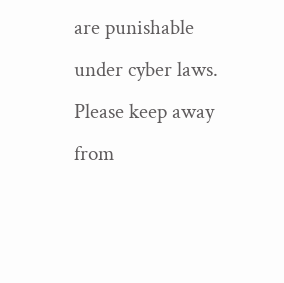are punishable under cyber laws. Please keep away from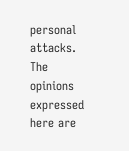personal attacks. The opinions expressed here are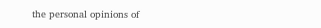the personal opinions of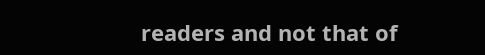readers and not that of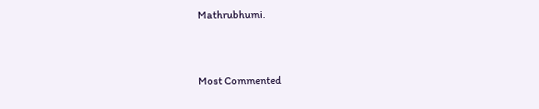Mathrubhumi.



Most Commented